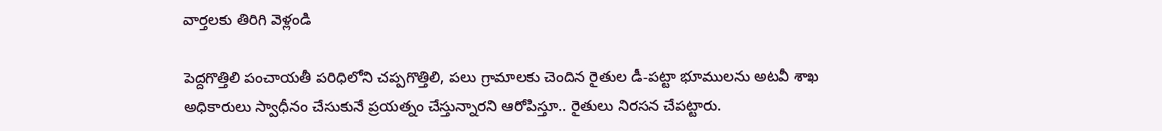వార్తలకు తిరిగి వెళ్లండి

పెద్దగొత్తిలి పంచాయతీ పరిధిలోని చప్పగొత్తిలి, పలు గ్రామాలకు చెందిన రైతుల డీ-పట్టా భూములను అటవీ శాఖ అధికారులు స్వాధీనం చేసుకునే ప్రయత్నం చేస్తున్నారని ఆరోపిస్తూ.. రైతులు నిరసన చేపట్టారు.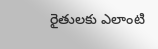రైతులకు ఎలాంటి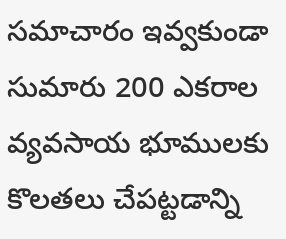సమాచారం ఇవ్వకుండా సుమారు 200 ఎకరాల వ్యవసాయ భూములకు కొలతలు చేపట్టడాన్ని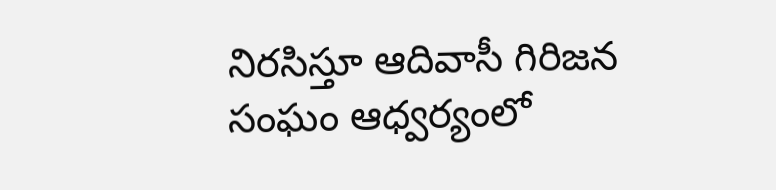నిరసిస్తూ ఆదివాసీ గిరిజన సంఘం ఆధ్వర్యంలో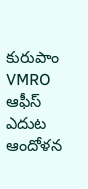కురుపాం VMRO ఆఫీస్ ఎదుట ఆందోళన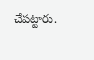చేపట్టారు.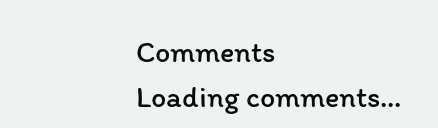Comments
Loading comments...